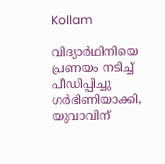Kollam

വിദ്യാർഥിനിയെ പ്രണയം നടിച്ച് പീഡിപ്പിച്ചു ഗർഭിണിയാക്കി, യുവാവിന്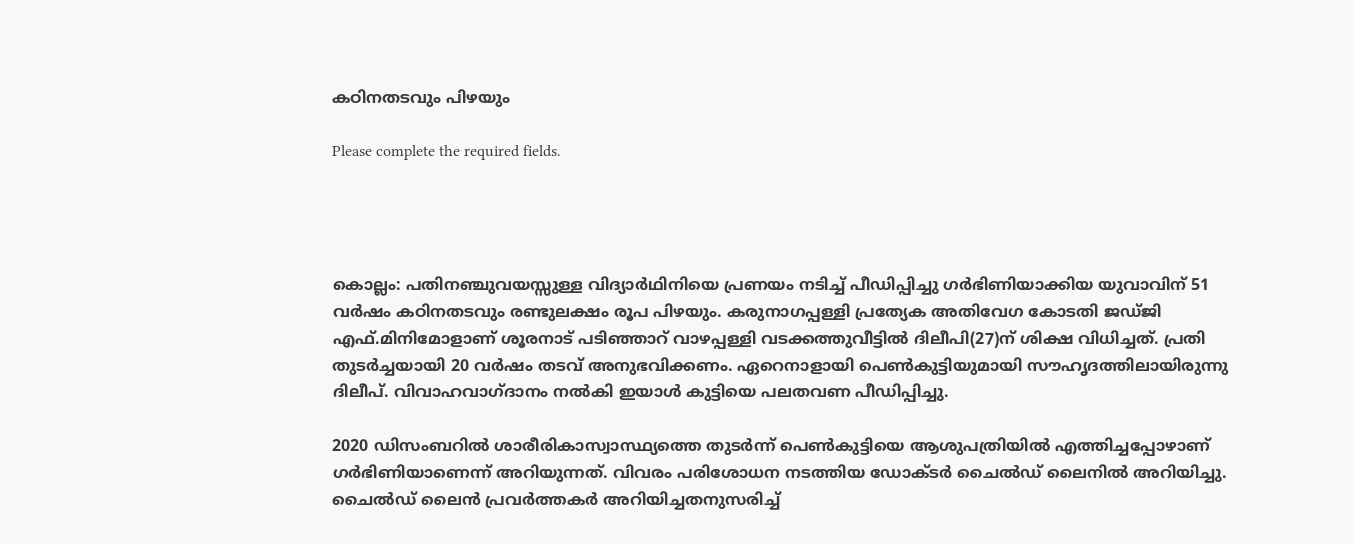കഠിനതടവും പിഴയും

Please complete the required fields.




കൊല്ലം: പതിനഞ്ചുവയസ്സുള്ള വിദ്യാർഥിനിയെ പ്രണയം നടിച്ച് പീഡിപ്പിച്ചു ഗർഭിണിയാക്കിയ യുവാവിന് 51 വർഷം കഠിനതടവും രണ്ടുലക്ഷം രൂപ പിഴയും. കരുനാഗപ്പള്ളി പ്രത്യേക അതിവേഗ കോടതി ജഡ്ജി എഫ്.മിനിമോളാണ് ശൂരനാട് പടിഞ്ഞാറ് വാഴപ്പള്ളി വടക്കത്തുവീട്ടിൽ ദിലീപി(27)ന് ശിക്ഷ വിധിച്ചത്. പ്രതി തുടർച്ചയായി 20 വർഷം തടവ് അനുഭവിക്കണം. ഏറെനാളായി പെൺകുട്ടിയുമായി സൗഹൃദത്തിലായിരുന്നു ദിലീപ്. വിവാഹവാഗ്ദാനം നൽകി ഇയാൾ കുട്ടിയെ പലതവണ പീഡിപ്പിച്ചു.

2020 ഡിസംബറിൽ ശാരീരികാസ്വാസ്ഥ്യത്തെ തുടർന്ന് പെൺകുട്ടിയെ ആശുപത്രിയിൽ എത്തിച്ചപ്പോഴാണ് ഗർഭിണിയാണെന്ന് അറിയുന്നത്. വിവരം പരിശോധന നടത്തിയ ഡോക്ടർ ചൈൽഡ് ലൈനിൽ അറിയിച്ചു. ചൈൽഡ് ലൈൻ പ്രവർത്തകർ അറിയിച്ചതനുസരിച്ച്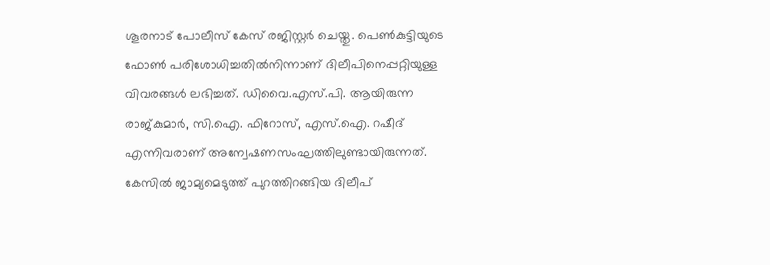ശൂരനാട് പോലീസ് കേസ് രജിസ്റ്റർ ചെയ്തു. പെൺകുട്ടിയുടെ ഫോൺ പരിശോധിച്ചതിൽനിന്നാണ് ദിലീപിനെപ്പറ്റിയുള്ള വിവരങ്ങൾ ലഭിച്ചത്. ഡിവൈ.എസ്.പി. ആയിരുന്ന രാജ്കുമാർ, സി.ഐ. ഫിറോസ്, എസ്.ഐ. റഷീദ് എന്നിവരാണ് അന്വേഷണസംഘത്തിലുണ്ടായിരുന്നത്. കേസിൽ ജാമ്യമെടുത്ത് പുറത്തിറങ്ങിയ ദിലീപ്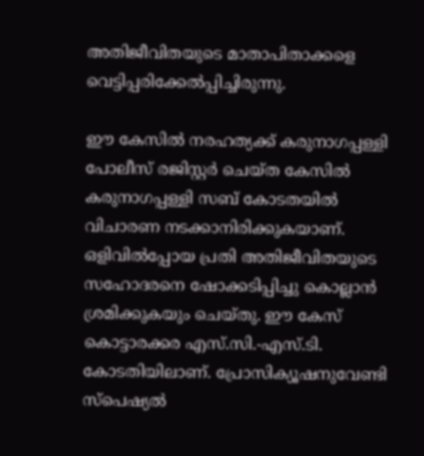അതിജീവിതയുടെ മാതാപിതാക്കളെ വെട്ടിപ്പരിക്കേൽപ്പിച്ചിരുന്നു.

ഈ കേസിൽ നരഹത്യക്ക്‌ കരുനാഗപ്പള്ളി പോലീസ് രജിസ്റ്റർ ചെയ്ത കേസിൽ കരുനാഗപ്പള്ളി സബ് കോടതയിൽ വിചാരണ നടക്കാനിരിക്കുകയാണ്. ഒളിവിൽപ്പോയ പ്രതി അതിജീവിതയുടെ സഹോദരനെ ഷോക്കടിപ്പിച്ചു കൊല്ലാൻ ശ്രമിക്കുകയും ചെയ്തു. ഈ കേസ് കൊട്ടാരക്കര എസ്.സി.-എസ്.ടി. കോടതിയിലാണ്. പ്രോസിക്യൂഷനുവേണ്ടി സ്പെഷ്യൽ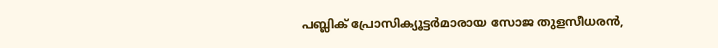പബ്ലിക് പ്രോസിക്യൂട്ടർമാരായ സോജ തുളസീധരൻ,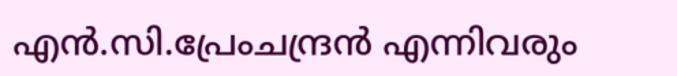എൻ.സി.പ്രേംചന്ദ്രൻ എന്നിവരും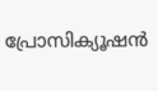പ്രോസിക്യൂഷൻ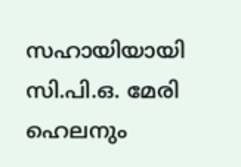സഹായിയായി സി.പി.ഒ. മേരി ഹെലനും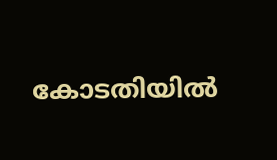കോടതിയിൽ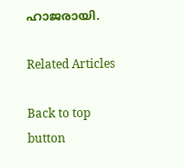ഹാജരായി.

Related Articles

Back to top button